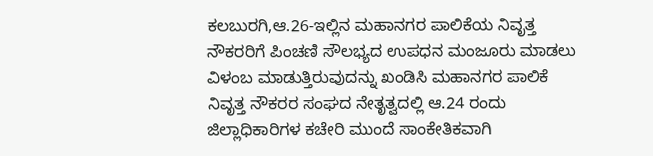ಕಲಬುರಗಿ,ಆ.26-ಇಲ್ಲಿನ ಮಹಾನಗರ ಪಾಲಿಕೆಯ ನಿವೃತ್ತ ನೌಕರರಿಗೆ ಪಿಂಚಣಿ ಸೌಲಭ್ಯದ ಉಪಧನ ಮಂಜೂರು ಮಾಡಲು ವಿಳಂಬ ಮಾಡುತ್ತಿರುವುದನ್ನು ಖಂಡಿಸಿ ಮಹಾನಗರ ಪಾಲಿಕೆ ನಿವೃತ್ತ ನೌಕರರ ಸಂಘದ ನೇತೃತ್ವದಲ್ಲಿ ಆ.24 ರಂದು ಜಿಲ್ಲಾಧಿಕಾರಿಗಳ ಕಚೇರಿ ಮುಂದೆ ಸಾಂಕೇತಿಕವಾಗಿ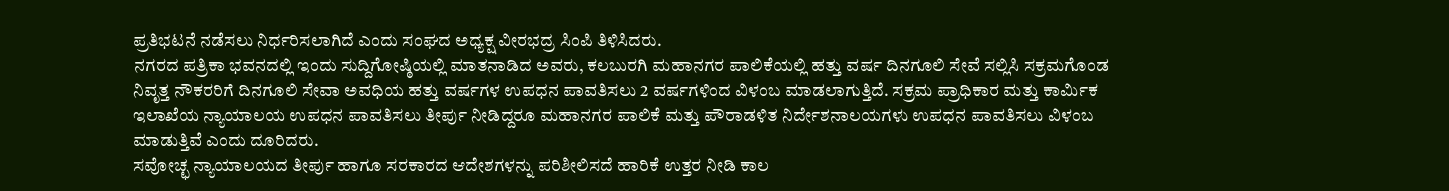ಪ್ರತಿಭಟನೆ ನಡೆಸಲು ನಿರ್ಧರಿಸಲಾಗಿದೆ ಎಂದು ಸಂಘದ ಅಧ್ಯಕ್ಷ ವೀರಭದ್ರ ಸಿಂಪಿ ತಿಳಿಸಿದರು.
ನಗರದ ಪತ್ರಿಕಾ ಭವನದಲ್ಲಿ ಇಂದು ಸುದ್ದಿಗೋಷ್ಠಿಯಲ್ಲಿ ಮಾತನಾಡಿದ ಅವರು, ಕಲಬುರಗಿ ಮಹಾನಗರ ಪಾಲಿಕೆಯಲ್ಲಿ ಹತ್ತು ವರ್ಷ ದಿನಗೂಲಿ ಸೇವೆ ಸಲ್ಲಿಸಿ ಸಕ್ರಮಗೊಂಡ ನಿವೃತ್ತ ನೌಕರರಿಗೆ ದಿನಗೂಲಿ ಸೇವಾ ಅವಧಿಯ ಹತ್ತು ವರ್ಷಗಳ ಉಪಧನ ಪಾವತಿಸಲು 2 ವರ್ಷಗಳಿಂದ ವಿಳಂಬ ಮಾಡಲಾಗುತ್ತಿದೆ. ಸಕ್ರಮ ಪ್ರಾಧಿಕಾರ ಮತ್ತು ಕಾರ್ಮಿಕ ಇಲಾಖೆಯ ನ್ಯಾಯಾಲಯ ಉಪಧನ ಪಾವತಿಸಲು ತೀರ್ಪು ನೀಡಿದ್ದರೂ ಮಹಾನಗರ ಪಾಲಿಕೆ ಮತ್ತು ಪೌರಾಡಳಿತ ನಿರ್ದೇಶನಾಲಯಗಳು ಉಪಧನ ಪಾವತಿಸಲು ವಿಳಂಬ ಮಾಡುತ್ತಿವೆ ಎಂದು ದೂರಿದರು.
ಸವೋಚ್ಛ ನ್ಯಾಯಾಲಯದ ತೀರ್ಪು ಹಾಗೂ ಸರಕಾರದ ಆದೇಶಗಳನ್ನು ಪರಿಶೀಲಿಸದೆ ಹಾರಿಕೆ ಉತ್ತರ ನೀಡಿ ಕಾಲ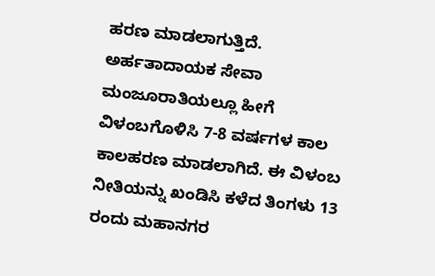ಹರಣ ಮಾಡಲಾಗುತ್ತಿದೆ. ಅರ್ಹತಾದಾಯಕ ಸೇವಾ ಮಂಜೂರಾತಿಯಲ್ಲೂ ಹೀಗೆ ವಿಳಂಬಗೊಳಿಸಿ 7-8 ವರ್ಷಗಳ ಕಾಲ ಕಾಲಹರಣ ಮಾಡಲಾಗಿದೆ. ಈ ವಿಳಂಬ ನೀತಿಯನ್ನು ಖಂಡಿಸಿ ಕಳೆದ ತಿಂಗಳು 13 ರಂದು ಮಹಾನಗರ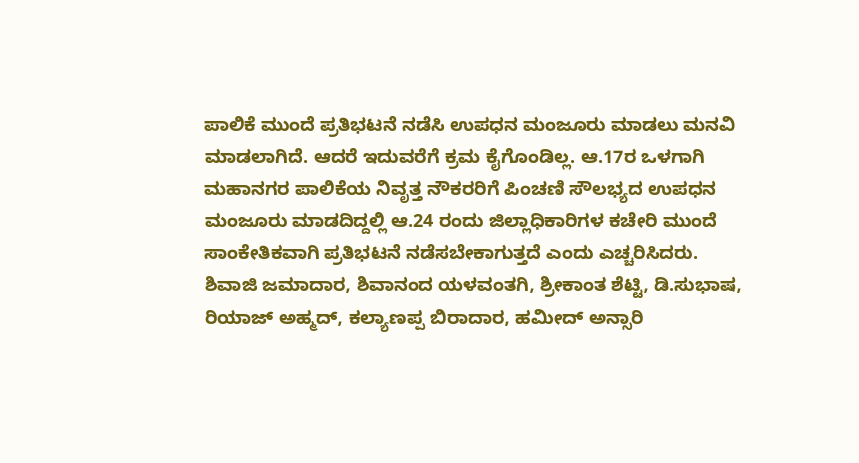ಪಾಲಿಕೆ ಮುಂದೆ ಪ್ರತಿಭಟನೆ ನಡೆಸಿ ಉಪಧನ ಮಂಜೂರು ಮಾಡಲು ಮನವಿ ಮಾಡಲಾಗಿದೆ. ಆದರೆ ಇದುವರೆಗೆ ಕ್ರಮ ಕೈಗೊಂಡಿಲ್ಲ. ಆ.17ರ ಒಳಗಾಗಿ ಮಹಾನಗರ ಪಾಲಿಕೆಯ ನಿವೃತ್ತ ನೌಕರರಿಗೆ ಪಿಂಚಣಿ ಸೌಲಭ್ಯದ ಉಪಧನ ಮಂಜೂರು ಮಾಡದಿದ್ದಲ್ಲಿ ಆ.24 ರಂದು ಜಿಲ್ಲಾಧಿಕಾರಿಗಳ ಕಚೇರಿ ಮುಂದೆ ಸಾಂಕೇತಿಕವಾಗಿ ಪ್ರತಿಭಟನೆ ನಡೆಸಬೇಕಾಗುತ್ತದೆ ಎಂದು ಎಚ್ಚರಿಸಿದರು.
ಶಿವಾಜಿ ಜಮಾದಾರ, ಶಿವಾನಂದ ಯಳವಂತಗಿ, ಶ್ರೀಕಾಂತ ಶೆಟ್ಟಿ, ಡಿ.ಸುಭಾಷ, ರಿಯಾಜ್ ಅಹ್ಮದ್, ಕಲ್ಯಾಣಪ್ಪ ಬಿರಾದಾರ, ಹಮೀದ್ ಅನ್ಸಾರಿ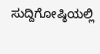ಸುದ್ದಿಗೋಷ್ಠಿಯಲ್ಲಿ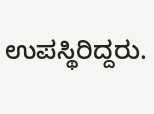ಉಪಸ್ಥಿರಿದ್ದರು.